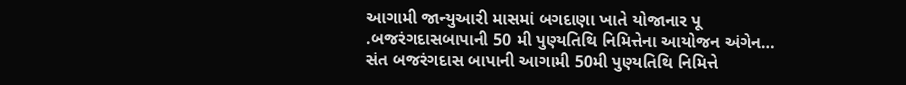આગામી જાન્યુઆરી માસમાં બગદાણા ખાતે યોજાનાર પૂ .બજરંગદાસબાપાની 50 મી પુણ્યતિથિ નિમિત્તેના આયોજન અંગેન…
સંત બજરંગદાસ બાપાની આગામી 50મી પુણ્યતિથિ નિમિત્તે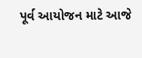પૂર્વ આયોજન માટે આજે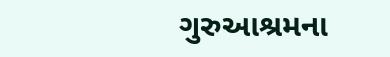ગુરુઆશ્રમના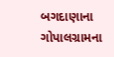બગદાણાના ગોપાલગ્રામના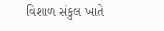વિશાળ સંકુલ ખાતે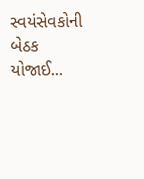સ્વયંસેવકોની બેઠક યોજાઈ...